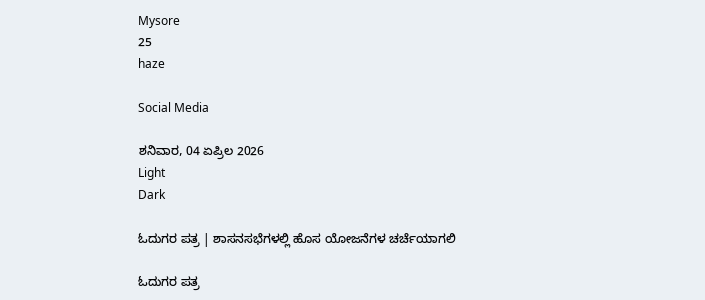Mysore
25
haze

Social Media

ಶನಿವಾರ, 04 ಏಪ್ರಿಲ 2026
Light
Dark

ಓದುಗರ ಪತ್ರ | ಶಾಸನಸಭೆಗಳಲ್ಲಿ ಹೊಸ ಯೋಜನೆಗಳ ಚರ್ಚೆಯಾಗಲಿ

ಓದುಗರ ಪತ್ರ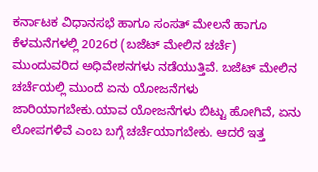ಕರ್ನಾಟಕ ವಿಧಾನಸಭೆ ಹಾಗೂ ಸಂಸತ್‌ ಮೇಲನೆ ಹಾಗೂ ಕೆಳಮನೆಗಳಲ್ಲಿ 2026ರ (ಬಜೆಟ್ ಮೇಲಿನ ಚರ್ಚೆ) ಮುಂದುವರಿದ ಅಧಿವೇಶನಗಳು ನಡೆಯುತ್ತಿವೆ. ಬಜೆಟ್ ಮೇಲಿನ ಚರ್ಚೆಯಲ್ಲಿ ಮುಂದೆ ಏನು ಯೋಜನೆಗಳು ಜಾರಿಯಾಗಬೇಕು.ಯಾವ ಯೋಜನೆಗಳು ಬಿಟ್ಟು ಹೋಗಿವೆ, ಏನು ಲೋಪಗಳಿವೆ ಎಂಬ ಬಗ್ಗೆ ಚರ್ಚೆಯಾಗಬೇಕು. ಆದರೆ ಇತ್ತ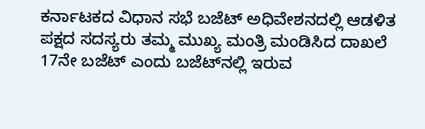ಕರ್ನಾಟಕದ ವಿಧಾನ ಸಭೆ ಬಜೆಟ್‌ ಅಧಿವೇಶನದಲ್ಲಿ ಆಡಳಿತ ಪಕ್ಷದ ಸದಸ್ಯರು ತಮ್ಮ ಮುಖ್ಯ ಮಂತ್ರಿ ಮಂಡಿಸಿದ ದಾಖಲೆ 17ನೇ ಬಜೆಟ್ ಎಂದು ಬಜೆಟ್‌ನಲ್ಲಿ ಇರುವ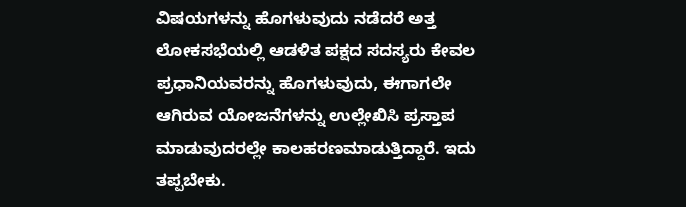ವಿಷಯಗಳನ್ನು ಹೊಗಳುವುದು ನಡೆದರೆ ಅತ್ತ ಲೋಕಸಭೆಯಲ್ಲಿ ಆಡಳಿತ ಪಕ್ಷದ ಸದಸ್ಯರು ಕೇವಲ ಪ್ರಧಾನಿಯವರನ್ನು ಹೊಗಳುವುದು, ಈಗಾಗಲೇ ಆಗಿರುವ ಯೋಜನೆಗಳನ್ನು ಉಲ್ಲೇಖಿಸಿ ಪ್ರಸ್ತಾಪ ಮಾಡುವುದರಲ್ಲೇ ಕಾಲಹರಣಮಾಡುತ್ತಿದ್ದಾರೆ. ಇದು ತಪ್ಪಬೇಕು.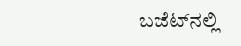ಬಜೆಟ್‌ನಲ್ಲಿ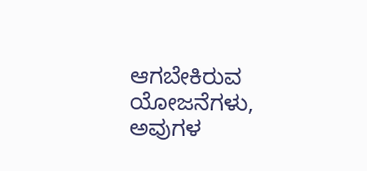ಆಗಬೇಕಿರುವ ಯೋಜನೆಗಳು, ಅವುಗಳ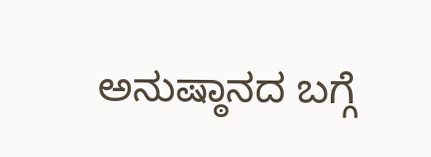ಅನುಷ್ಠಾನದ ಬಗ್ಗೆ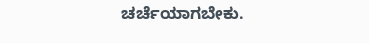ಚರ್ಚೆಯಾಗಬೇಕು.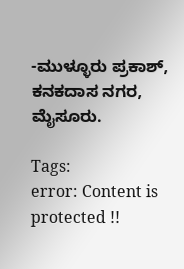-ಮುಳ್ಳೂರು ಪ್ರಕಾಶ್, ಕನಕದಾಸ ನಗರ, ಮೈಸೂರು.

Tags:
error: Content is protected !!